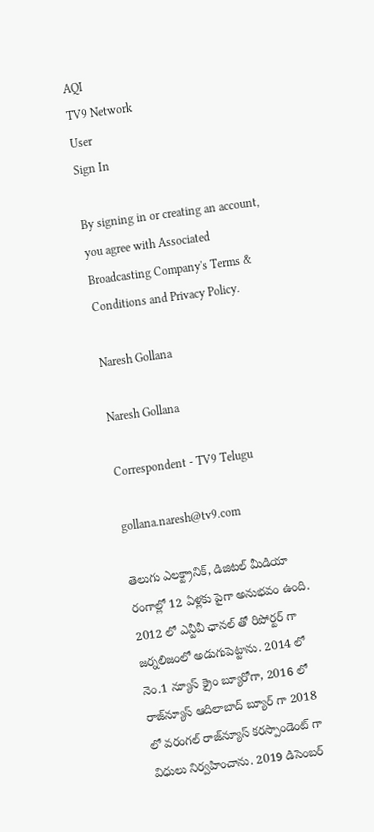AQI
TV9 Network
User
Sign In

By signing in or creating an account, you agree with Associated Broadcasting Company's Terms & Conditions and Privacy Policy.

Naresh Gollana

Naresh Gollana

Correspondent - TV9 Telugu

gollana.naresh@tv9.com

తెలుగు ఎలక్ట్రానిక్, డిజిటల్ మీడియా రంగాల్లో 12 ఏళ్లకు పైగా అనుభవం ఉంది. 2012 లో ఎన్టీవీ ఛానల్ తో రిపోర్టర్ గా జర్నలిజంలో అడుగుపెట్టాను. 2014 లో నెం.1 న్యూస్ క్రైం బ్యూరోగా, 2016 లో రాజ్‌న్యూస్ ఆదిలాబాద్ బ్యూర్ గా 2018 లో వరంగల్ రాజ్‌న్యూస్ కరస్పాండెంట్ గా విధులు నిర్వహించాను. 2019 డిసెంబర్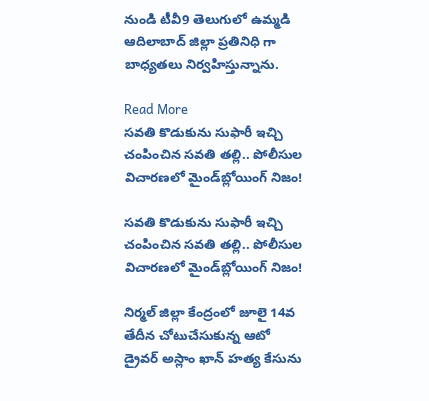నుండి టీవీ9 తెలుగులో ఉమ్మడి ఆదిలాబాద్ జిల్లా ప్రతినిధి గా బాధ్యతలు నిర్వహిస్తున్నాను.

Read More
సవతి కొడుకును సుఫారీ ఇచ్చి చంపించిన సవతి తల్లి.. పోలీసుల విచారణలో మైండ్‌బ్లోయింగ్ నిజం!

సవతి కొడుకును సుఫారీ ఇచ్చి చంపించిన సవతి తల్లి.. పోలీసుల విచారణలో మైండ్‌బ్లోయింగ్ నిజం!

నిర్మల్ జిల్లా కేంద్రంలో జూలై 14వ తేదీన చోటుచేసుకున్న ఆటో డ్రైవర్ అస్లాం ఖాన్ హత్య కేసును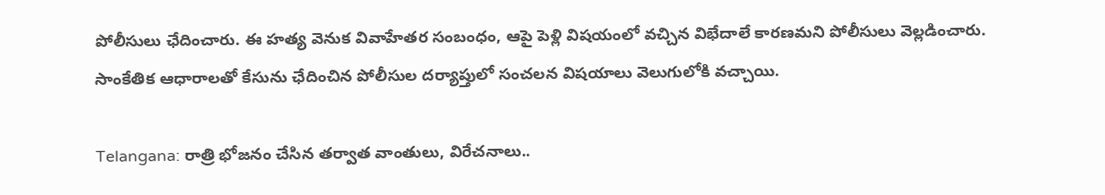పోలీసులు ఛేదించారు. ఈ హత్య వెనుక వివాహేతర సంబంధం, ఆపై పెళ్లి విషయంలో వచ్చిన విభేదాలే కారణమని పోలీసులు వెల్లడించారు. సాంకేతిక ఆధారాలతో కేసును ఛేదించిన పోలీసుల దర్యాప్తులో సంచలన విషయాలు వెలుగులోకి వచ్చాయి.

Telangana: రాత్రి భోజనం చేసిన తర్వాత వాంతులు, విరేచనాలు..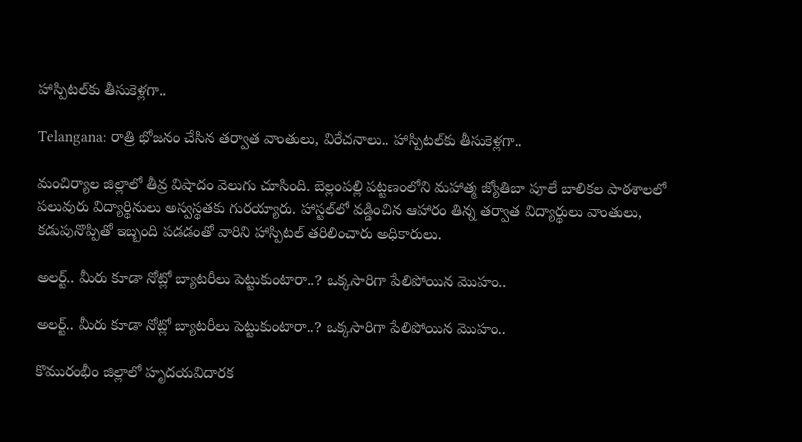హాస్పిటల్‌కు తీసుకెళ్లగా..

Telangana: రాత్రి భోజనం చేసిన తర్వాత వాంతులు, విరేచనాలు.. హాస్పిటల్‌కు తీసుకెళ్లగా..

మంచిర్యాల జిల్లాలో తీవ్ర విషాదం వెలుగు చూసింది. బెల్లంపల్లి పట్టణంలోని మహాత్మ జ్యోతిబా పూలే బాలికల పాఠశాలలో పలువురు విద్యార్థినులు అస్వస్థతకు గురయ్యారు. హాస్టల్‌లో వడ్డించిన ఆహారం తిన్న తర్వాత విద్యార్థులు వాంతులు, కడుపునొప్పితో ఇబ్బంది పడడంతో వారిని హాస్పిటల్‌ తరిలించారు అధికారులు.

అలర్ట్.. మీరు కూడా నోట్లో బ్యాటరీలు పెట్టుకుంటారా..? ఒక్కసారిగా పేలిపోయిన మొహం..

అలర్ట్.. మీరు కూడా నోట్లో బ్యాటరీలు పెట్టుకుంటారా..? ఒక్కసారిగా పేలిపోయిన మొహం..

కొమురంభీం జిల్లాలో హృదయవిదారక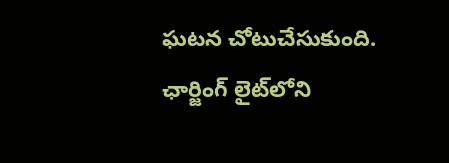ఘటన చోటుచేసుకుంది. ఛార్జింగ్ లైట్‌లోని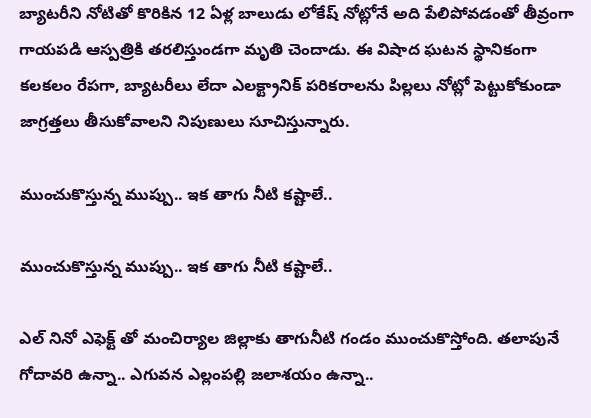బ్యాటరీని నోటితో కొరికిన 12 ఏళ్ల బాలుడు లోకేష్ నోట్లోనే అది పేలిపోవడంతో తీవ్రంగా గాయపడి ఆస్పత్రికి తరలిస్తుండగా మృతి చెందాడు. ఈ విషాద ఘటన స్థానికంగా కలకలం రేపగా, బ్యాటరీలు లేదా ఎలక్ట్రానిక్ పరికరాలను పిల్లలు నోట్లో పెట్టుకోకుండా జాగ్రత్తలు తీసుకోవాలని నిపుణులు సూచిస్తున్నారు.

ముంచుకొస్తున్న ముప్పు.. ఇక తాగు నీటి కష్టాలే..

ముంచుకొస్తున్న ముప్పు.. ఇక తాగు నీటి కష్టాలే..

ఎల్ నినో ఎఫెక్ట్ తో మంచిర్యాల జిల్లాకు తాగునీటి గండం ముంచుకొస్తోంది. తలాపునే గోదావరి ఉన్నా.. ఎగువన ఎల్లంపల్లి జలాశయం ఉన్నా..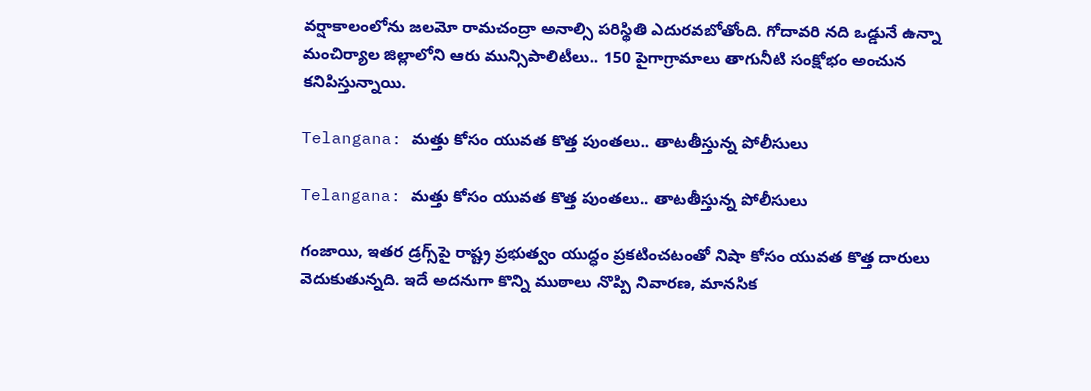వర్షాకాలంలోను జలమో రామచంద్రా అనాల్సి పరిస్థితి ఎదురవబోతోంది. గోదావరి నది ఒడ్డునే ఉన్నా మంచిర్యాల జిల్లాలోని ఆరు మున్సిపాలిటీలు.. 150 పైగాగ్రామాలు తాగునీటి సంక్షోభం అంచున కనిపిస్తున్నాయి.

Telangana: మత్తు కోసం యువత కొత్త పుంతలు.. తాటతీస్తున్న పోలీసులు

Telangana: మత్తు కోసం యువత కొత్త పుంతలు.. తాటతీస్తున్న పోలీసులు

గంజాయి, ఇతర డ్రగ్స్‌పై రాష్ట్ర ప్రభుత్వం యుద్ధం ప్రకటించటంతో నిషా కోసం యువత కొత్త దారులు వెదుకుతున్నది. ఇదే అదనుగా కొన్ని ముఠాలు నొప్పి నివారణ, మానసిక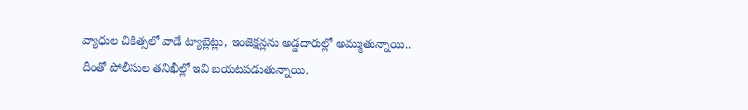వ్యాధుల చికిత్సలో వాడే ట్యాబ్లెట్లు, ఇంజెక్షన్లను అడ్డదారుల్లో అమ్ముతున్నాయి.. దీంతో పోలీసుల తనిఖీల్లో ఇవి బయటపడుతున్నాయి.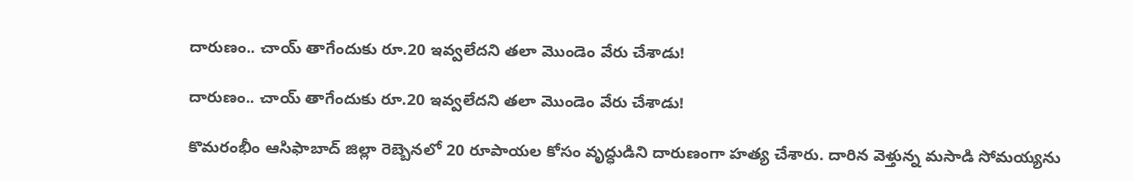దారుణం.. చాయ్ తాగేందుకు రూ.20 ఇవ్వలేదని తలా మొండెం వేరు చేశాడు!

దారుణం.. చాయ్ తాగేందుకు రూ.20 ఇవ్వలేదని తలా మొండెం వేరు చేశాడు!

కొమరంభీం ఆసిఫాబాద్ జిల్లా రెబ్బెనలో 20 రూపాయల కోసం వృద్ధుడిని దారుణంగా హత్య చేశారు. దారిన వెళ్తున్న మసాడి సోమయ్యను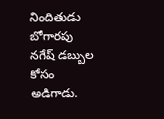నిందితుడు బోగారపు నగేష్ డబ్బుల కోసం అడిగాడు.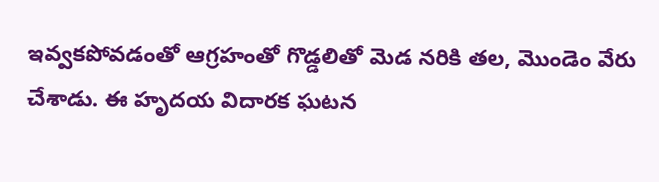ఇవ్వకపోవడంతో ఆగ్రహంతో గొడ్డలితో మెడ నరికి తల, మొండెం వేరు చేశాడు. ఈ హృదయ విదారక ఘటన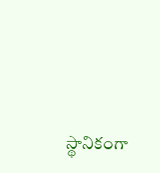స్థానికంగా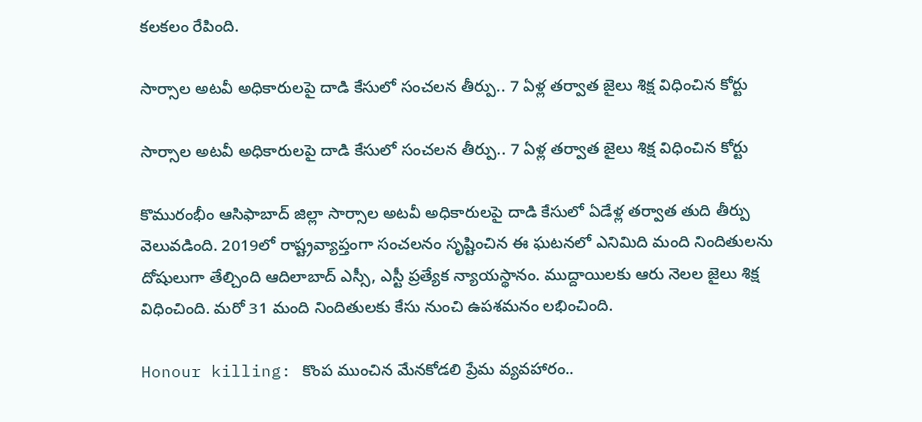కలకలం రేపింది.

సార్సాల అటవీ అధికారులపై దాడి కేసులో సంచలన తీర్పు.. 7 ఏళ్ల తర్వాత జైలు శిక్ష విధించిన కోర్టు

సార్సాల అటవీ అధికారులపై దాడి కేసులో సంచలన తీర్పు.. 7 ఏళ్ల తర్వాత జైలు శిక్ష విధించిన కోర్టు

కొమురంభీం ఆసిఫాబాద్ జిల్లా సార్సాల అటవీ అధికారులపై దాడి కేసులో ఏడేళ్ల తర్వాత తుది తీర్పు వెలువడింది. 2019లో రాష్ట్రవ్యాప్తంగా సంచలనం సృష్టించిన ఈ ఘటనలో ఎనిమిది మంది నిందితులను దోషులుగా తేల్చింది ఆదిలాబాద్ ఎస్సీ, ఎస్టీ ప్రత్యేక న్యాయస్థానం. ముద్దాయిలకు ఆరు నెలల జైలు శిక్ష విధించింది. మరో 31 మంది నిందితులకు కేసు నుంచి ఉపశమనం లభించింది.

Honour killing: కొంప ముంచిన మేనకోడలి ప్రేమ వ్యవహారం..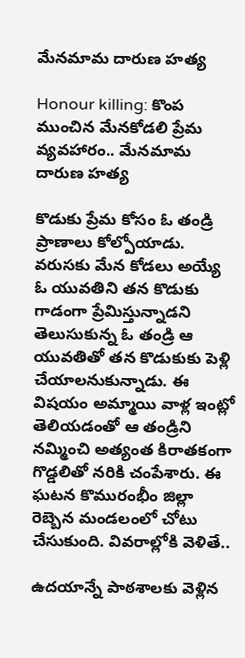మేనమామ దారుణ హత్య

Honour killing: కొంప ముంచిన మేనకోడలి ప్రేమ వ్యవహారం.. మేనమామ దారుణ హత్య

కొడుకు ప్రేమ కోసం ఓ తండ్రి ప్రాణాలు కోల్పోయాడు. వరుసకు మేన కోడలు అయ్యే ఓ యువతిని తన కొడుకు గాడంగా ప్రేమిస్తున్నాడని తెలుసుకున్న ఓ తండ్రి ఆ యువతితో తన కొడుకుకు పెళ్లి చేయాలనుకున్నాడు. ఈ విషయం అమ్మాయి వాళ్ల ఇంట్లో తెలియడంతో ఆ తండ్రిని నమ్మించి‌ అత్యంత కిరాతకంగా గొడ్డలితో నరికి చంపేశారు. ఈ ఘటన కొమురంభీం జిల్లా రెబ్బెన మండలంలో చోటు చేసుకుంది. వివరాల్లోకి వెళితే‌‌..

ఉదయాన్నే పాఠశాలకు వెళ్లిన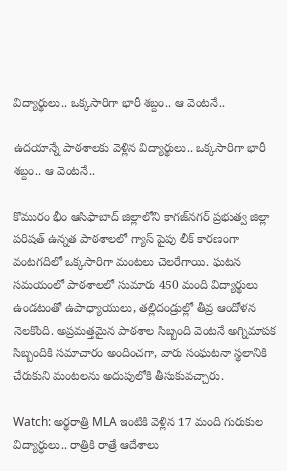విద్యార్థులు.. ఒక్కసారిగా భారీ శబ్దం.. ఆ వెంటనే..

ఉదయాన్నే పాఠశాలకు వెళ్లిన విద్యార్థులు.. ఒక్కసారిగా భారీ శబ్దం.. ఆ వెంటనే..

కొమురం భీం ఆసిఫాబాద్ జిల్లాలోని కాగజ్‌నగర్ ప్రభుత్వ జిల్లా పరిషత్ ఉన్నత పాఠశాలలో గ్యాస్ పైపు లీక్ కారణంగా వంటగదిలో ఒక్కసారిగా మంటలు చెలరేగాయి. ఘటన సమయంలో పాఠశాలలో సుమారు 450 మంది విద్యార్థులు ఉండటంతో ఉపాధ్యాయులు, తల్లిదండ్రుల్లో తీవ్ర ఆందోళన నెలకొంది. అప్రమత్తమైన పాఠశాల సిబ్బంది వెంటనే అగ్నిమాపక సిబ్బందికి సమాచారం అందించగా, వారు సంఘటనా స్థలానికి చేరుకుని మంటలను అదుపులోకి తీసుకువచ్చారు.

Watch: అర్థరాత్రి MLA ఇంటికి వెళ్లిన 17 మంది గురుకుల విద్యార్ధులు.. రాత్రికి రాత్రే ఆదేశాలు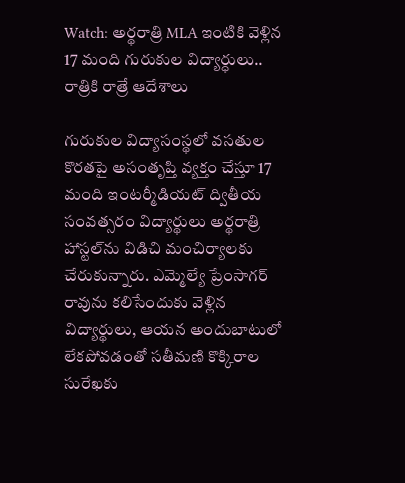Watch: అర్థరాత్రి MLA ఇంటికి వెళ్లిన 17 మంది గురుకుల విద్యార్ధులు.. రాత్రికి రాత్రే ఆదేశాలు

గురుకుల విద్యాసంస్థలో వసతుల కొరతపై అసంతృప్తి వ్యక్తం చేస్తూ 17 మంది ఇంటర్మీడియట్ ద్వితీయ సంవత్సరం విద్యార్థులు అర్థరాత్రి హాస్టల్‌ను విడిచి మంచిర్యాలకు చేరుకున్నారు. ఎమ్మెల్యే ప్రేంసాగర్ రావును కలిసేందుకు వెళ్లిన విద్యార్థులు, ఆయన అందుబాటులో లేకపోవడంతో సతీమణి కొక్కిరాల సురేఖకు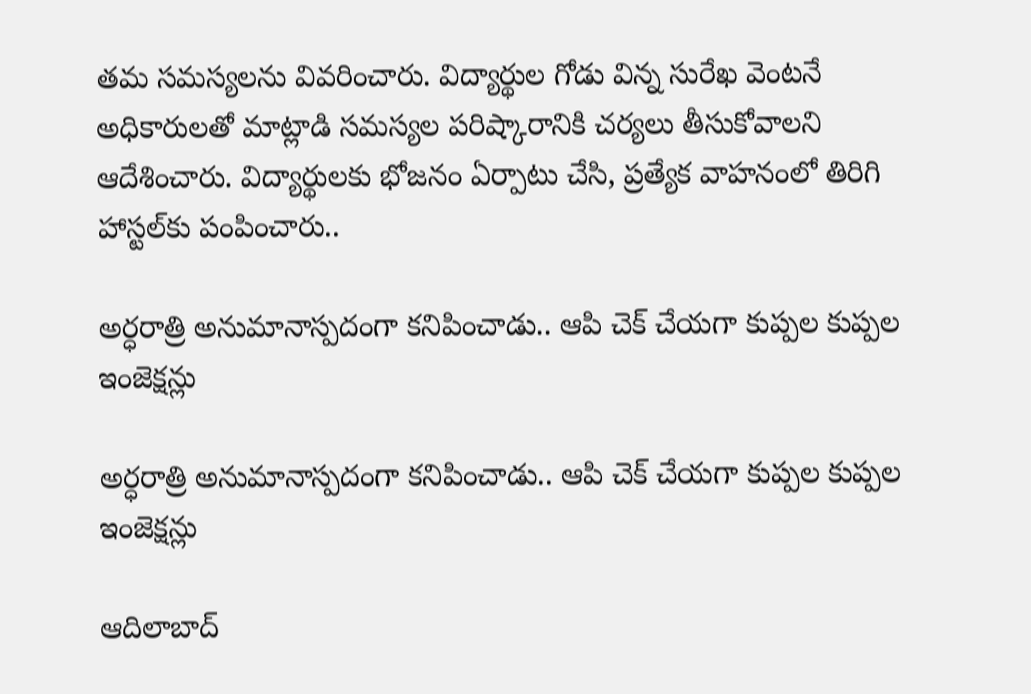తమ సమస్యలను వివరించారు. విద్యార్థుల గోడు విన్న సురేఖ వెంటనే అధికారులతో మాట్లాడి సమస్యల పరిష్కారానికి చర్యలు తీసుకోవాలని ఆదేశించారు. విద్యార్థులకు భోజనం ఏర్పాటు చేసి, ప్రత్యేక వాహనంలో తిరిగి హాస్టల్‌కు పంపించారు..

అర్ధరాత్రి అనుమానాస్పదంగా కనిపించాడు.. ఆపి చెక్ చేయగా కుప్పల కుప్పల ఇంజెక్షన్లు

అర్ధరాత్రి అనుమానాస్పదంగా కనిపించాడు.. ఆపి చెక్ చేయగా కుప్పల కుప్పల ఇంజెక్షన్లు

ఆదిలాబాద్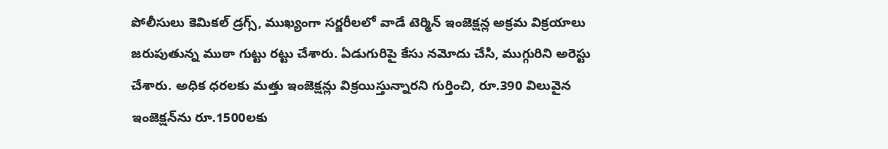పోలీసులు కెమికల్ డ్రగ్స్, ముఖ్యంగా సర్జరీలలో వాడే టెర్మిన్ ఇంజెక్షన్ల అక్రమ విక్రయాలు జరుపుతున్న ముఠా గుట్టు రట్టు చేశారు. ఏడుగురిపై కేసు నమోదు చేసి, ముగ్గురిని అరెస్టు చేశారు. అధిక ధరలకు మత్తు ఇంజెక్షన్లు విక్రయిస్తున్నారని గుర్తించి, రూ.390 విలువైన ఇంజెక్షన్‌ను రూ.1500లకు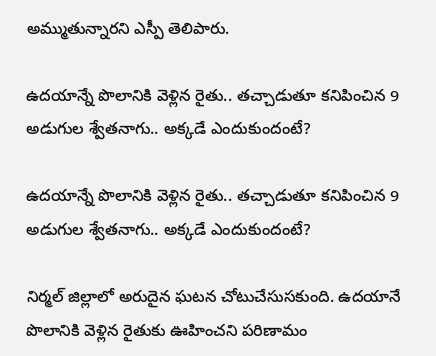అమ్ముతున్నారని ఎస్పీ తెలిపారు.

ఉదయాన్నే పొలానికి వెళ్లిన రైతు.. తచ్చాడుతూ కనిపించిన 9 అడుగుల శ్వేతనాగు.. అక్కడే ఎందుకుందంటే?

ఉదయాన్నే పొలానికి వెళ్లిన రైతు.. తచ్చాడుతూ కనిపించిన 9 అడుగుల శ్వేతనాగు.. అక్కడే ఎందుకుందంటే?

నిర్మల్ జిల్లాలో అరుదైన ఘటన చోటుచేసుసకుంది. ఉదయానే పొలానికి వెళ్లిన రైతుకు ఊహించని పరిణామం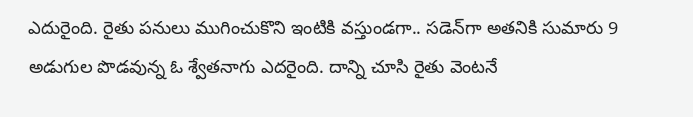ఎదురైంది. రైతు పనులు ముగించుకొని ఇంటికి వస్తుండగా.. సడెన్‌గా అతనికి సుమారు 9 అడుగుల పొడవున్న ఓ శ్వేతనాగు ఎదరైంది. దాన్ని చూసి రైతు వెంటనే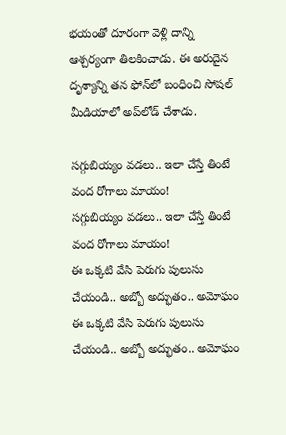భయంతో దూరంగా వెళ్లి దాన్ని ఆశ్చర్యంగా తిలకించాడు. ఈ అరుదైన దృశ్యాన్ని తన ఫోన్‌లో బంధించి సోషల్‌ మీడియాలో అప్‌లోడ్ చేశాడు.

సగ్గుబియ్యం వడలు.. ఇలా చేస్తే తింటే వంద రోగాలు మాయం!
సగ్గుబియ్యం వడలు.. ఇలా చేస్తే తింటే వంద రోగాలు మాయం!
ఈ ఒక్కటి వేసి పెరుగు పులుసు చేయండి.. అబ్బో అద్భుతం.. అమోఘం
ఈ ఒక్కటి వేసి పెరుగు పులుసు చేయండి.. అబ్బో అద్భుతం.. అమోఘం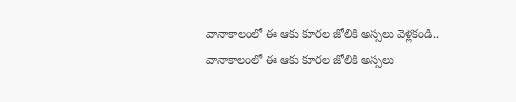వానాకాలంలో ఈ ఆకు కూరల జోలికి అస్సలు వెళ్లకండి..
వానాకాలంలో ఈ ఆకు కూరల జోలికి అస్సలు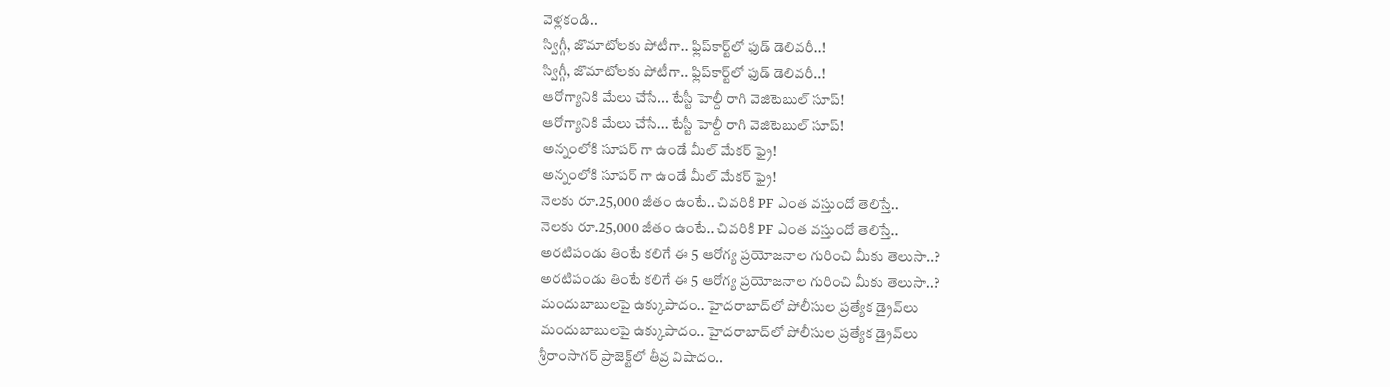వెళ్లకండి..
స్విగ్గీ, జొమాటోలకు పోటీగా.. ఫ్లిప్‌కార్ట్‌లో ఫుడ్ డెలివరీ..!
స్విగ్గీ, జొమాటోలకు పోటీగా.. ఫ్లిప్‌కార్ట్‌లో ఫుడ్ డెలివరీ..!
ఆరోగ్యానికి మేలు చేసే... టేస్టీ హెల్దీ రాగి వెజిటెబుల్ సూప్!
ఆరోగ్యానికి మేలు చేసే... టేస్టీ హెల్దీ రాగి వెజిటెబుల్ సూప్!
అన్నంలోకి సూపర్ గా ఉండే మీల్ మేకర్ ఫ్రై!
అన్నంలోకి సూపర్ గా ఉండే మీల్ మేకర్ ఫ్రై!
నెలకు రూ.25,000 జీతం ఉంటే.. చివరికి PF ఎంత వస్తుందో తెలిస్తే..
నెలకు రూ.25,000 జీతం ఉంటే.. చివరికి PF ఎంత వస్తుందో తెలిస్తే..
అరటిపండు తింటే కలిగే ఈ 5 ఆరోగ్య ప్రయోజనాల గురించి మీకు తెలుసా..?
అరటిపండు తింటే కలిగే ఈ 5 ఆరోగ్య ప్రయోజనాల గురించి మీకు తెలుసా..?
మందుబాబులపై ఉక్కుపాదం.. హైదరాబాద్‌లో పోలీసుల ప్రత్యేక డ్రైవ్‌లు
మందుబాబులపై ఉక్కుపాదం.. హైదరాబాద్‌లో పోలీసుల ప్రత్యేక డ్రైవ్‌లు
శ్రీరాంసాగర్ ప్రాజెక్ట్‌లో తీవ్ర విషాదం..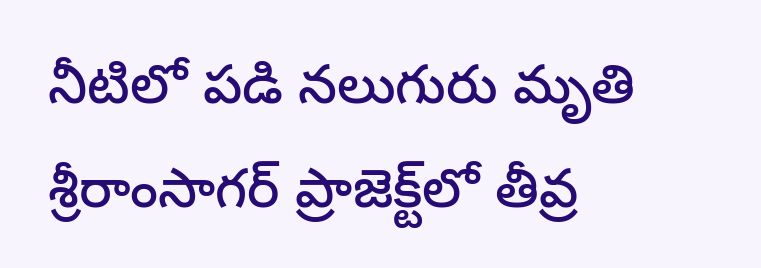నీటిలో పడి నలుగురు మృతి
శ్రీరాంసాగర్ ప్రాజెక్ట్‌లో తీవ్ర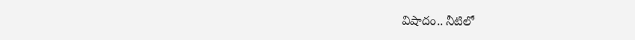విషాదం.. నీటిలో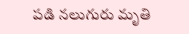పడి నలుగురు మృతి